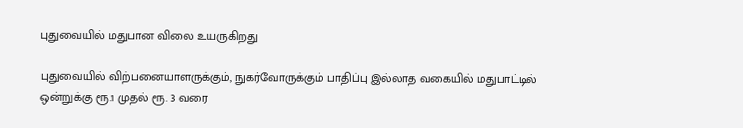புதுவையில் மதுபான விலை உயருகிறது

புதுவையில் விற்பனையாளருக்கும், நுகர்வோருக்கும் பாதிப்பு இல்லாத வகையில் மதுபாட்டில் ஒன்றுக்கு ரூ.1 முதல் ரூ. 3 வரை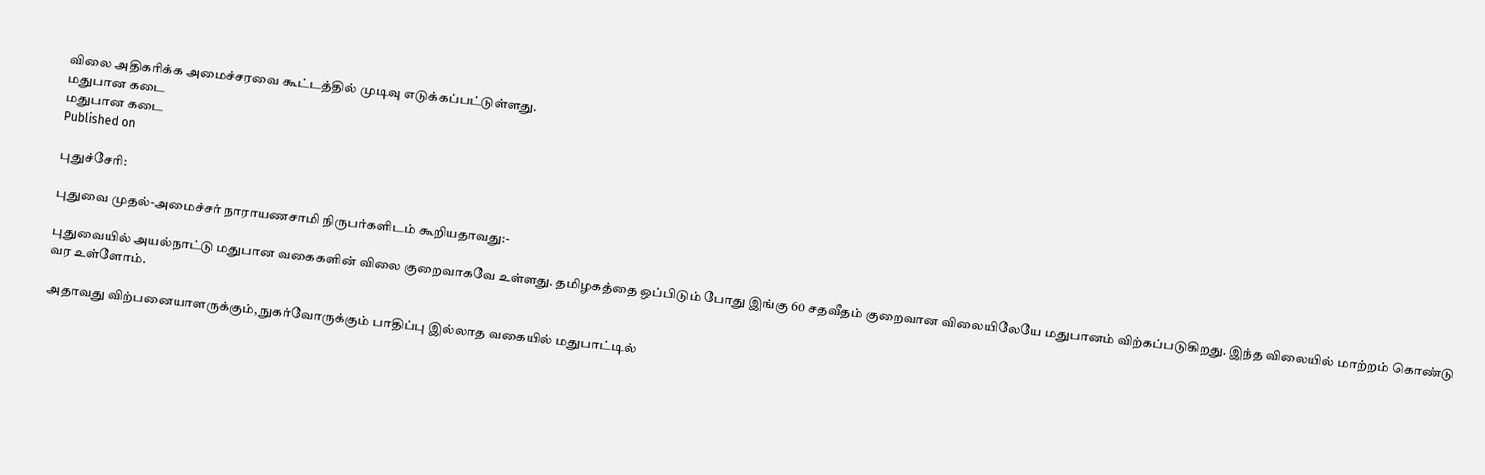விலை அதிகரிக்க அமைச்சரவை கூட்டத்தில் முடிவு எடுக்கப்பட்டுள்ளது.
மதுபான கடை
மதுபான கடை
Published on

புதுச்சேரி:

புதுவை முதல்-அமைச்சர் நாராயணசாமி நிருபர்களிடம் கூறியதாவது:-

புதுவையில் அயல்நாட்டு மதுபான வகைகளின் விலை குறைவாகவே உள்ளது. தமிழகத்தை ஒப்பிடும் போது இங்கு 60 சதவீதம் குறைவான விலையிலேயே மதுபானம் விற்கப்படுகிறது. இந்த விலையில் மாற்றம் கொண்டு வர உள்ளோம்.

அதாவது விற்பனையாளருக்கும், நுகர்வோருக்கும் பாதிப்பு இல்லாத வகையில் மதுபாட்டில்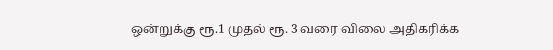ஒன்றுக்கு ரூ.1 முதல் ரூ. 3 வரை விலை அதிகரிக்க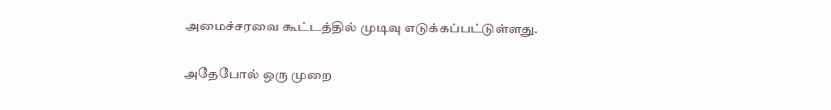அமைச்சரவை கூட்டத்தில் முடிவு எடுக்கப்பட்டுள்ளது.

அதேபோல் ஒரு முறை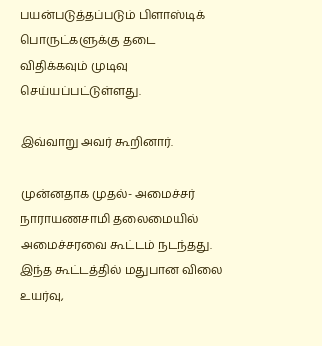பயன்படுத்தப்படும் பிளாஸ்டிக் பொருட்களுக்கு தடை விதிக்கவும் முடிவு செய்யப்பட்டுள்ளது.

இவ்வாறு அவர் கூறினார்.

முன்னதாக முதல்- அமைச்சர் நாராயணசாமி தலைமையில் அமைச்சரவை கூட்டம் நடந்தது. இந்த கூட்டத்தில் மதுபான விலை உயர்வு,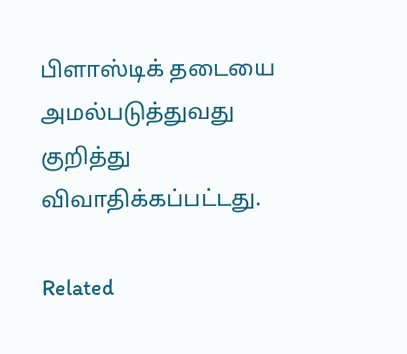பிளாஸ்டிக் தடையை அமல்படுத்துவது குறித்து விவாதிக்கப்பட்டது.

Related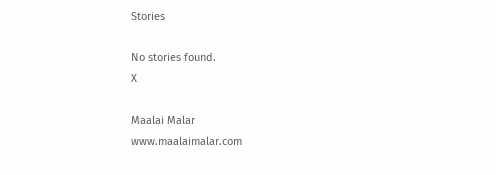Stories

No stories found.
X

Maalai Malar
www.maalaimalar.com